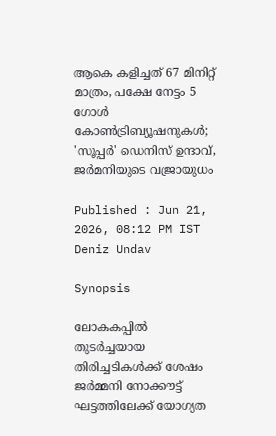ആകെ കളിച്ചത് 67 മിനിറ്റ് മാത്രം, പക്ഷേ നേട്ടം 5 ഗോൾ കോൺട്രിബ്യൂഷനുകൾ; 'സൂപ്പർ' ഡെനിസ് ഉന്ദാവ്, ജർമനിയുടെ വജ്രായുധം

Published : Jun 21, 2026, 08:12 PM IST
Deniz Undav

Synopsis

ലോകകപ്പിൽ തുടർച്ചയായ തിരിച്ചടികൾക്ക് ശേഷം ജർമ്മനി നോക്കൗട്ട് ഘട്ടത്തിലേക്ക് യോഗ്യത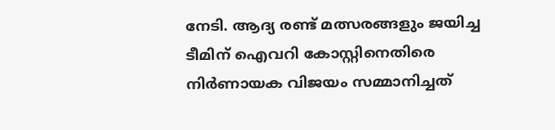നേടി. ആദ്യ രണ്ട് മത്സരങ്ങളും ജയിച്ച ടീമിന് ഐവറി കോസ്റ്റിനെതിരെ നിർണായക വിജയം സമ്മാനിച്ചത്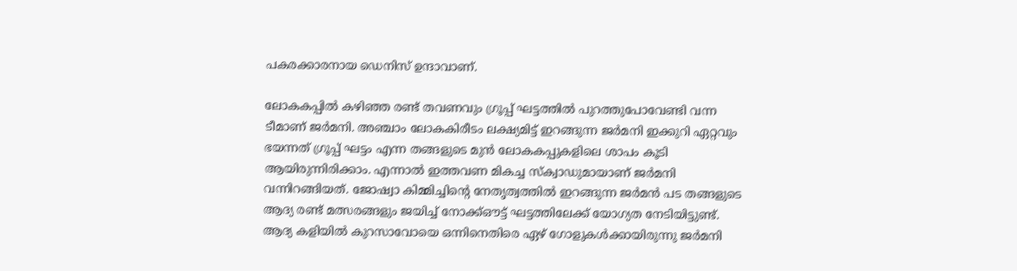പകരക്കാരനായ ഡെനിസ് ഉന്ദാവാണ്.

ലോകകപ്പിൽ കഴിഞ്ഞ രണ്ട് തവണവും ഗ്രൂപ്പ് ഘട്ടത്തിൽ പുറത്തുപോവേണ്ടി വന്ന ടീമാണ് ജർമനി. അഞ്ചാം ലോകകിരീടം ലക്ഷ്യമിട്ട് ഇറങ്ങുന്ന ജർമനി ഇക്കുറി ഏറ്റവും ഭയന്നത് ഗ്രൂപ്പ് ഘട്ടം എന്ന തങ്ങളുടെ മുൻ ലോകകപ്പുകളിലെ ശാപം കൂടി ആയിരുന്നിരിക്കാം. എന്നാൽ ഇത്തവണ മികച്ച സ്ക്വാഡുമായാണ് ജർമനി വന്നിറങ്ങിയത്. ജോഷ്വാ കിമ്മിച്ചിന്റെ നേതൃത്വത്തിൽ ഇറങ്ങുന്ന ജർമൻ പട തങ്ങളുടെ ആദ്യ രണ്ട് മത്സരങ്ങളും ജയിച്ച് നോക്ക്ഔട്ട് ഘട്ടത്തിലേക്ക് യോഗ്യത നേടിയിട്ടുണ്ട്. ആദ്യ കളിയിൽ കുറസാവോയെ ഒന്നിനെതിരെ ഏഴ് ഗോളുകൾക്കായിരുന്നു ജർമനി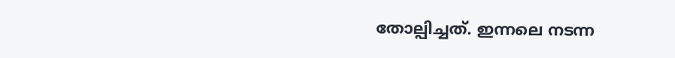തോല്പിച്ചത്. ഇന്നലെ നടന്ന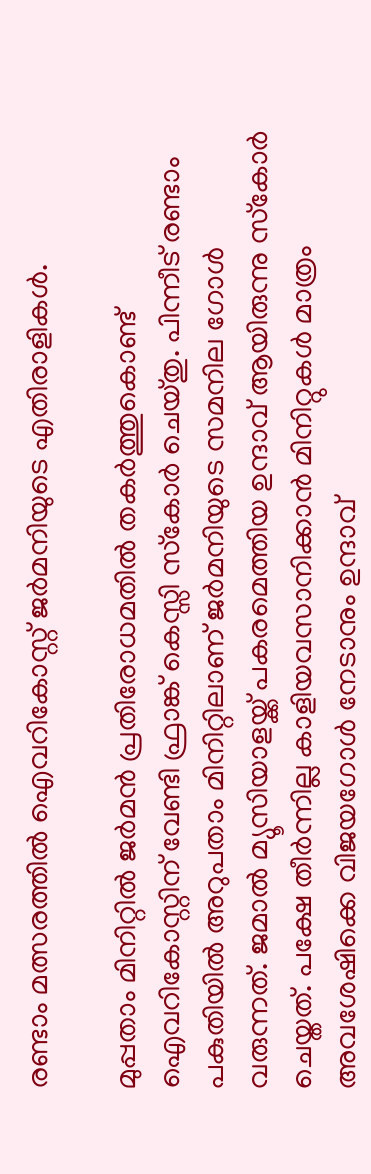രണ്ടാം മത്സരത്തിൽ ഐവറികോസ്റ്റ് ജർമനിയുടെ എതിരാളികൾ.

മുപ്പതാം മിനിറ്റിൽ ജർമൻ പ്രതിരോധമതിൽ തകർത്തുകൊണ്ട് ഐവറികോസ്റ്റിന് വേണ്ടി ഫ്രാങ്ക് കെസ്സി സ്‌കോർ ചെയ്തു. പിന്നീട് രണ്ടാം പകുതിയിൽ അറുപതാം മിനിറ്റിലാണ് ജർമനിയുടെ സമനില ഗോൾ വരുന്നത്. ജമാൽ മ്യൂസിയാളയ്ക്ക് പകരമെത്തിയ ഉന്ദാവ് ആയിരുന്നു സ്‌കോർ ചെയ്തത്. പക്ഷേ തീർന്നില്ല കാളിയവസാനിക്കാൻ മിനിറ്റുകൾ മാത്രം അവശേഷിക്കെ വിജയഗോൾ നേടാനും ഉന്ദാവ്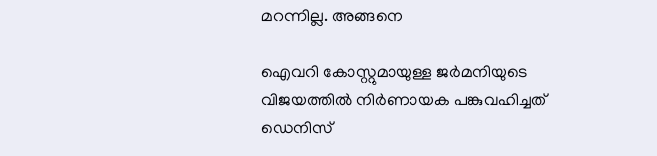മറന്നില്ല. അങ്ങനെ

ഐവറി കോസ്റ്റുമായുള്ള ജർമനിയുടെ വിജയത്തിൽ നിർണായക പങ്കുവഹിച്ചത് ഡെനിസ്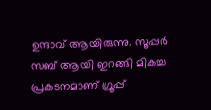ഉന്ദാവ് ആയിരുന്നു. സൂപ്പർ സബ് ആയി ഇറങ്ങി മികച്ച പ്രകടനമാണ് ഗ്രൂപ്പ്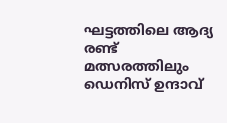ഘട്ടത്തിലെ ആദ്യ രണ്ട് മത്സരത്തിലും ഡെനിസ് ഉന്ദാവ്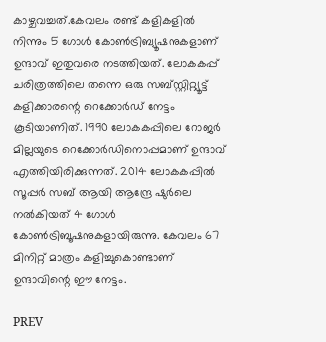കാഴ്ചവച്ചത്.കേവലം രണ്ട് കളികളിൽ നിന്നും 5 ഗോൾ കോൺട്രിബ്യൂഷനുകളാണ് ഉന്ദാവ് ഇതുവരെ നടത്തിയത്. ലോകകപ്പ് ചരിത്രത്തിലെ തന്നെ ഒരു സബ്സ്റ്റിറ്റ്യൂട്ട് കളിക്കാരന്റെ റെക്കോർഡ് നേട്ടം കൂടിയാണിത്. 1990 ലോകകപ്പിലെ റോജർ മില്ലയുടെ റെക്കോർഡിനൊപ്പമാണ് ഉന്ദാവ് എത്തിയിരിക്കുന്നത്. 2014 ലോകകപ്പിൽ സൂപ്പർ സബ് ആയി ആന്ദ്രേ ഷുർലെ നൽകിയത് 4 ഗോൾ കോൺട്രിബൂഷനുകളായിരുന്നു. കേവലം 67 മിനിറ്റ് മാത്രം കളിച്ചുകൊണ്ടാണ് ഉന്ദാവിന്റെ ഈ നേട്ടം.

PREV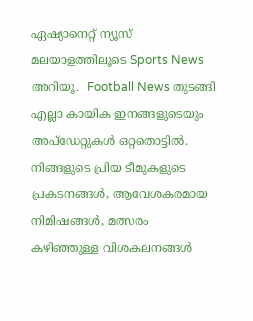ഏഷ്യാനെറ്റ് ന്യൂസ് മലയാളത്തിലൂടെ Sports News അറിയൂ.  Football News തുടങ്ങി എല്ലാ കായിക ഇനങ്ങളുടെയും അപ്‌ഡേറ്റുകൾ ഒറ്റതൊട്ടിൽ. നിങ്ങളുടെ പ്രിയ ടീമുകളുടെ പ്രകടനങ്ങൾ, ആവേശകരമായ നിമിഷങ്ങൾ, മത്സരം കഴിഞ്ഞുള്ള വിശകലനങ്ങൾ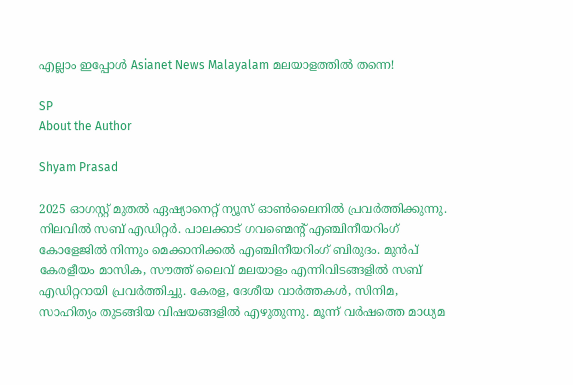എല്ലാം ഇപ്പോൾ Asianet News Malayalam മലയാളത്തിൽ തന്നെ!

SP
About the Author

Shyam Prasad

2025 ഓഗസ്റ്റ് മുതൽ ഏഷ്യാനെറ്റ് ന്യൂസ് ഓൺലൈനിൽ പ്രവർത്തിക്കുന്നു. നിലവിൽ സബ് എഡിറ്റർ. പാലക്കാട് ഗവണ്മെന്റ് എഞ്ചിനീയറിംഗ് കോളേജിൽ നിന്നും മെക്കാനിക്കൽ എഞ്ചിനീയറിംഗ് ബിരുദം. മുൻപ് കേരളീയം മാസിക, സൗത്ത് ലൈവ് മലയാളം എന്നിവിടങ്ങളിൽ സബ് എഡിറ്ററായി പ്രവർത്തിച്ചു. കേരള, ദേശീയ വാർത്തകൾ, സിനിമ, സാഹിത്യം തുടങ്ങിയ വിഷയങ്ങളിൽ എഴുതുന്നു. മൂന്ന് വർഷത്തെ മാധ്യമ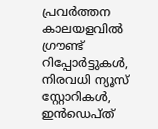പ്രവർത്തന കാലയളവിൽ ഗ്രൗണ്ട് റിപ്പോർട്ടുകൾ, നിരവധി ന്യൂസ് സ്റ്റോറികൾ, ഇൻഡെപ്ത്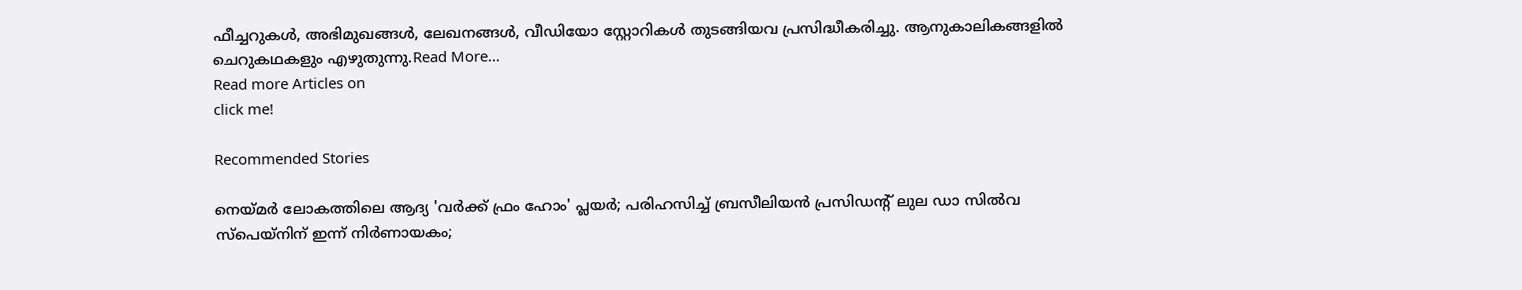ഫീച്ചറുകൾ, അഭിമുഖങ്ങൾ, ലേഖനങ്ങൾ, വീഡിയോ സ്റ്റോറികൾ തുടങ്ങിയവ പ്രസിദ്ധീകരിച്ചു. ആനുകാലികങ്ങളിൽ ചെറുകഥകളും എഴുതുന്നു.Read More...
Read more Articles on
click me!

Recommended Stories

നെയ്മർ ലോകത്തിലെ ആദ്യ 'വർക്ക് ഫ്രം ഹോം' പ്ലയർ; പരിഹസിച്ച് ബ്രസീലിയൻ പ്രസിഡന്റ് ലുല ഡാ സില്‍വ
സ്പെയ്നിന് ഇന്ന് നിർണായകം;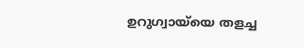ഉറുഗ്വായ്‌യെ തളച്ച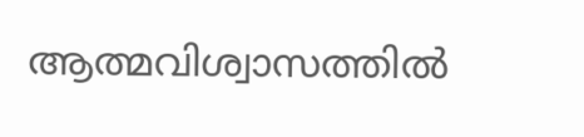ആത്മവിശ്വാസത്തിൽ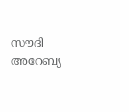സൗദി അറേബ്യ